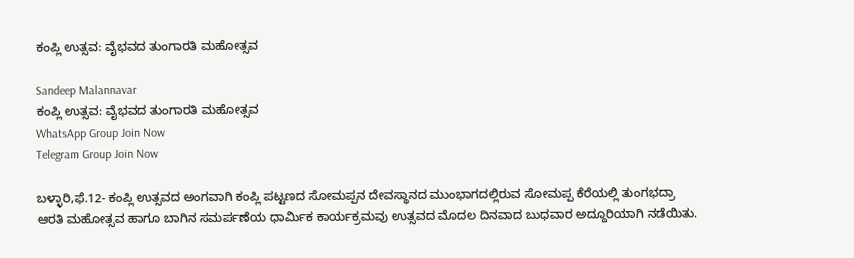ಕಂಪ್ಲಿ ಉತ್ಸವ: ವೈಭವದ ತುಂಗಾರತಿ ಮಹೋತ್ಸವ

Sandeep Malannavar
ಕಂಪ್ಲಿ ಉತ್ಸವ: ವೈಭವದ ತುಂಗಾರತಿ ಮಹೋತ್ಸವ
WhatsApp Group Join Now
Telegram Group Join Now

ಬಳ್ಳಾರಿ,ಫೆ.12- ಕಂಪ್ಲಿ ಉತ್ಸವದ ಅಂಗವಾಗಿ ಕಂಪ್ಲಿ ಪಟ್ಟಣದ ಸೋಮಪ್ಪನ ದೇವಸ್ಥಾನದ ಮುಂಭಾಗದಲ್ಲಿರುವ ಸೋಮಪ್ಪ ಕೆರೆಯಲ್ಲಿ ತುಂಗಭದ್ರಾ ಆರತಿ ಮಹೋತ್ಸವ ಹಾಗೂ ಬಾಗಿನ ಸಮರ್ಪಣೆಯ ಧಾರ್ಮಿಕ ಕಾರ್ಯಕ್ರಮವು ಉತ್ಸವದ ಮೊದಲ ದಿನವಾದ ಬುಧವಾರ ಅದ್ದೂರಿಯಾಗಿ ನಡೆಯಿತು.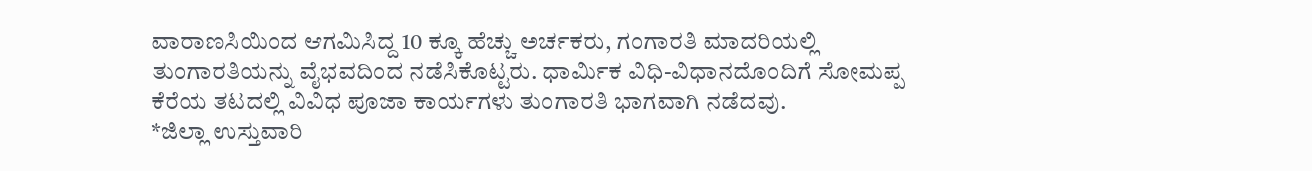ವಾರಾಣಸಿಯಿಂದ ಆಗಮಿಸಿದ್ದ 10 ಕ್ಕೂ ಹೆಚ್ಚು ಅರ್ಚಕರು, ಗಂಗಾರತಿ ಮಾದರಿಯಲ್ಲಿ ತುಂಗಾರತಿಯನ್ನು ವೈಭವದಿಂದ ನಡೆಸಿಕೊಟ್ಟರು. ಧಾರ್ಮಿಕ ವಿಧಿ-ವಿಧಾನದೊಂದಿಗೆ ಸೋಮಪ್ಪ ಕೆರೆಯ ತಟದಲ್ಲಿ ವಿವಿಧ ಪೂಜಾ ಕಾರ್ಯಗಳು ತುಂಗಾರತಿ ಭಾಗವಾಗಿ ನಡೆದವು.
*ಜಿಲ್ಲಾ ಉಸ್ತುವಾರಿ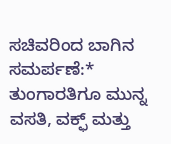ಸಚಿವರಿಂದ ಬಾಗಿನ ಸಮರ್ಪಣೆ:*
ತುಂಗಾರತಿಗೂ ಮುನ್ನ ವಸತಿ, ವಕ್ಫ್ ಮತ್ತು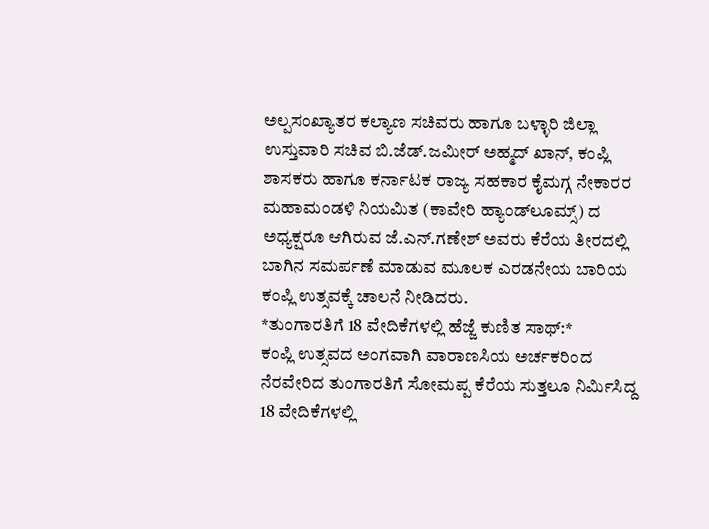ಅಲ್ಪಸಂಖ್ಯಾತರ ಕಲ್ಯಾಣ ಸಚಿವರು ಹಾಗೂ ಬಳ್ಳಾರಿ ಜಿಲ್ಲಾ ಉಸ್ತುವಾರಿ ಸಚಿವ ಬಿ.ಜೆಡ್.ಜಮೀರ್ ಅಹ್ಮದ್ ಖಾನ್, ಕಂಪ್ಲಿ ಶಾಸಕರು ಹಾಗೂ ಕರ್ನಾಟಕ ರಾಜ್ಯ ಸಹಕಾರ ಕೈಮಗ್ಗ ನೇಕಾರರ ಮಹಾಮಂಡಳಿ ನಿಯಮಿತ (ಕಾವೇರಿ ಹ್ಯಾಂಡ್‌ಲೂಮ್ಸ್) ದ ಅಧ್ಯಕ್ಷರೂ ಆಗಿರುವ ಜೆ.ಎನ್.ಗಣೇಶ್ ಅವರು ಕೆರೆಯ ತೀರದಲ್ಲಿ ಬಾಗಿನ ಸಮರ್ಪಣೆ ಮಾಡುವ ಮೂಲಕ ಎರಡನೇಯ ಬಾರಿಯ ಕಂಪ್ಲಿ ಉತ್ಸವಕ್ಕೆ ಚಾಲನೆ ನೀಡಿದರು.
*ತುಂಗಾರತಿಗೆ 18 ವೇದಿಕೆಗಳಲ್ಲಿ ಹೆಜ್ಜೆ ಕುಣಿತ ಸಾಥ್:*
ಕಂಪ್ಲಿ ಉತ್ಸವದ ಅಂಗವಾಗಿ ವಾರಾಣಸಿಯ ಅರ್ಚಕರಿಂದ ನೆರವೇರಿದ ತುಂಗಾರತಿಗೆ ಸೋಮಪ್ಪ ಕೆರೆಯ ಸುತ್ತಲೂ ನಿರ್ಮಿಸಿದ್ದ 18 ವೇದಿಕೆಗಳಲ್ಲಿ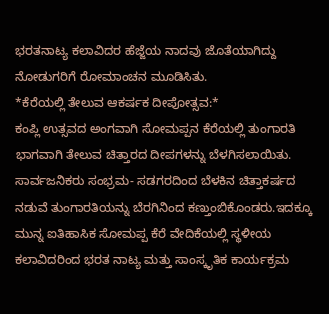ಭರತನಾಟ್ಯ ಕಲಾವಿದರ ಹೆಜ್ಜೆಯ ನಾದವು ಜೊತೆಯಾಗಿದ್ದು ನೋಡುಗರಿಗೆ ರೋಮಾಂಚನ ಮೂಡಿಸಿತು.
*ಕೆರೆಯಲ್ಲಿ ತೇಲುವ ಆಕರ್ಷಕ ದೀಪೋತ್ಸವ:*
ಕಂಪ್ಲಿ ಉತ್ಸವದ ಅಂಗವಾಗಿ ಸೋಮಪ್ಪನ ಕೆರೆಯಲ್ಲಿ ತುಂಗಾರತಿ ಭಾಗವಾಗಿ ತೇಲುವ ಚಿತ್ತಾರದ ದೀಪಗಳನ್ನು ಬೆಳಗಿಸಲಾಯಿತು. ಸಾರ್ವಜನಿಕರು ಸಂಭ್ರಮ- ಸಡಗರದಿಂದ ಬೆಳಕಿನ ಚಿತ್ತಾಕರ್ಷದ ನಡುವೆ ತುಂಗಾರತಿಯನ್ನು ಬೆರಗಿನಿಂದ ಕಣ್ತುಂಬಿಕೊಂಡರು.ಇದಕ್ಕೂ ಮುನ್ನ ಐತಿಹಾಸಿಕ ಸೋಮಪ್ಪ ಕೆರೆ ವೇದಿಕೆಯಲ್ಲಿ ಸ್ಥಳೀಯ ಕಲಾವಿದರಿಂದ ಭರತ ನಾಟ್ಯ ಮತ್ತು ಸಾಂಸ್ಕೃತಿಕ ಕಾರ್ಯಕ್ರಮ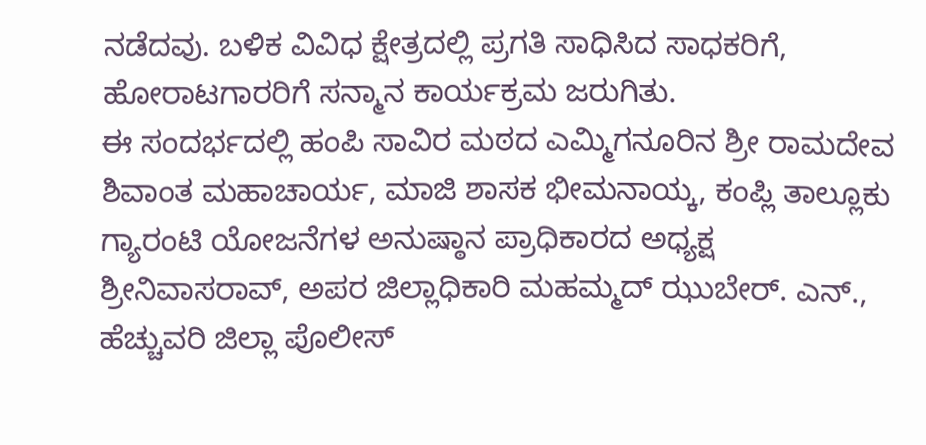ನಡೆದವು. ಬಳಿಕ ವಿವಿಧ ಕ್ಷೇತ್ರದಲ್ಲಿ ಪ್ರಗತಿ ಸಾಧಿಸಿದ ಸಾಧಕರಿಗೆ, ಹೋರಾಟಗಾರರಿಗೆ ಸನ್ಮಾನ ಕಾರ್ಯಕ್ರಮ ಜರುಗಿತು.
ಈ ಸಂದರ್ಭದಲ್ಲಿ ಹಂಪಿ ಸಾವಿರ ಮಠದ ಎಮ್ಮಿಗನೂರಿನ ಶ್ರೀ ರಾಮದೇವ ಶಿವಾಂತ ಮಹಾಚಾರ್ಯ, ಮಾಜಿ ಶಾಸಕ ಭೀಮನಾಯ್ಕ, ಕಂಪ್ಲಿ ತಾಲ್ಲೂಕು ಗ್ಯಾರಂಟಿ ಯೋಜನೆಗಳ ಅನುಷ್ಠಾನ ಪ್ರಾಧಿಕಾರದ ಅಧ್ಯಕ್ಷ ಶ್ರೀನಿವಾಸರಾವ್, ಅಪರ ಜಿಲ್ಲಾಧಿಕಾರಿ ಮಹಮ್ಮದ್ ಝುಬೇರ್. ಎನ್., ಹೆಚ್ಚುವರಿ ಜಿಲ್ಲಾ ಪೊಲೀಸ್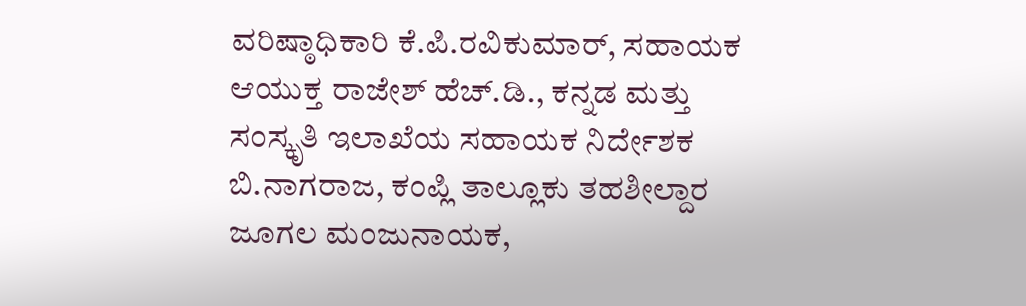ವರಿಷ್ಠಾಧಿಕಾರಿ ಕೆ.ಪಿ.ರವಿಕುಮಾರ್, ಸಹಾಯಕ ಆಯುಕ್ತ ರಾಜೇಶ್ ಹೆಚ್.ಡಿ., ಕನ್ನಡ ಮತ್ತು ಸಂಸ್ಕೃತಿ ಇಲಾಖೆಯ ಸಹಾಯಕ ನಿರ್ದೇಶಕ ಬಿ.ನಾಗರಾಜ, ಕಂಪ್ಲಿ ತಾಲ್ಲೂಕು ತಹಶೀಲ್ದಾರ ಜೂಗಲ ಮಂಜುನಾಯಕ,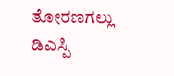ತೋರಣಗಲ್ಲು ಡಿಎಸ್ಪಿ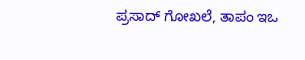ಪ್ರಸಾದ್ ಗೋಖಲೆ, ತಾಪಂ ಇಒ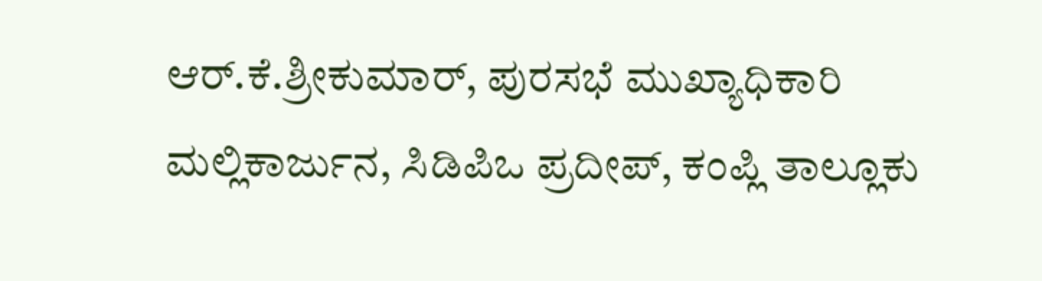ಆರ್.ಕೆ.ಶ್ರೀಕುಮಾರ್, ಪುರಸಭೆ ಮುಖ್ಯಾಧಿಕಾರಿ ಮಲ್ಲಿಕಾರ್ಜುನ, ಸಿಡಿಪಿಒ ಪ್ರದೀಪ್, ಕಂಪ್ಲಿ ತಾಲ್ಲೂಕು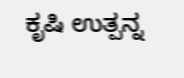ಕೃಷಿ ಉತ್ಪನ್ನ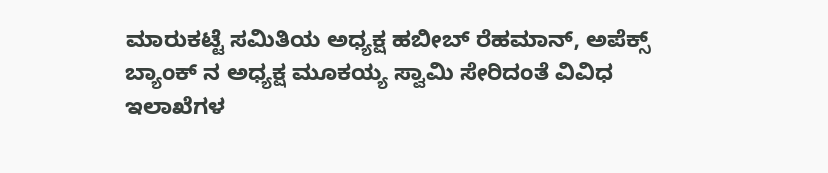ಮಾರುಕಟ್ಟೆ ಸಮಿತಿಯ ಅಧ್ಯಕ್ಷ ಹಬೀಬ್ ರೆಹಮಾನ್, ಅಪೆಕ್ಸ್ ಬ್ಯಾಂಕ್ ನ ಅಧ್ಯಕ್ಷ ಮೂಕಯ್ಯ ಸ್ವಾಮಿ ಸೇರಿದಂತೆ ವಿವಿಧ ಇಲಾಖೆಗಳ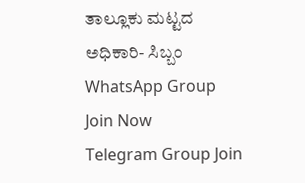ತಾಲ್ಲೂಕು ಮಟ್ಟದ ಅಧಿಕಾರಿ- ಸಿಬ್ಬಂ
WhatsApp Group Join Now
Telegram Group Join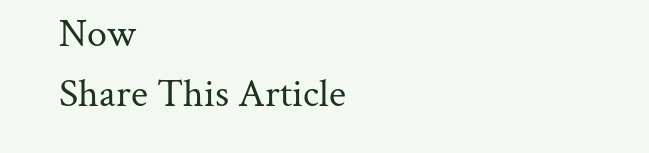Now
Share This Article